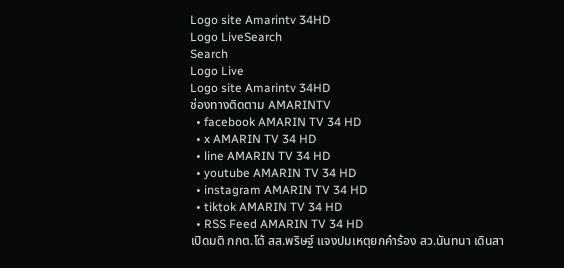Logo site Amarintv 34HD
Logo LiveSearch
Search
Logo Live
Logo site Amarintv 34HD
ช่องทางติดตาม AMARINTV
  • facebook AMARIN TV 34 HD
  • x AMARIN TV 34 HD
  • line AMARIN TV 34 HD
  • youtube AMARIN TV 34 HD
  • instagram AMARIN TV 34 HD
  • tiktok AMARIN TV 34 HD
  • RSS Feed AMARIN TV 34 HD
เปิดมติ กกต.โต้ สส.พริษฐ์ แจงปมเหตุยกคำร้อง สว.นันทนา เดินสา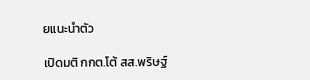ยแนะนำตัว

เปิดมติ กกต.โต้ สส.พริษฐ์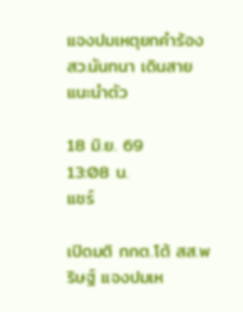แจงปมเหตุยกคำร้อง สว.นันทนา เดินสายแนะนำตัว

18 มิ.ย. 69
13:08 น.
แชร์

เปิดมติ กกต.โต้ สส.พริษฐ์ แจงปมเห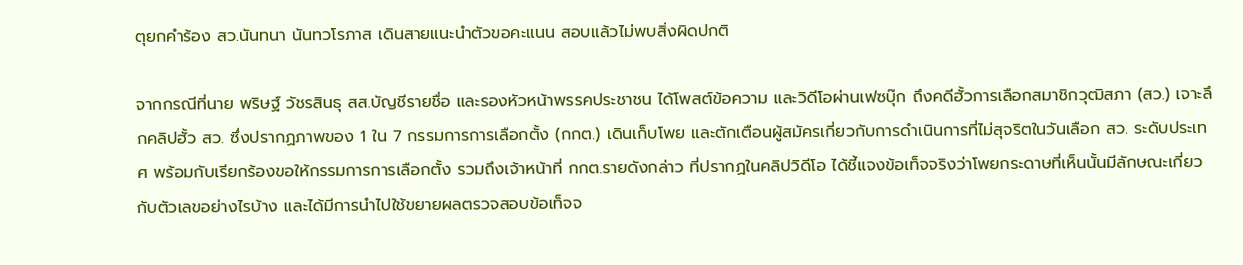ตุยกคำร้อง สว.นันทนา นันทวโรภาส เดินสายแนะนำตัวขอคะแนน สอบแล้วไม่พบสิ่งผิดปกติ

จากกรณีที่นาย พริษฐ์ วัชรสินธุ สส.บัญชีรายชื่อ และรองหัวหน้าพรรคประชาชน ได้โพสต์ข้อความ และวิดีโอผ่านเฟซบุ๊ก ถึงคดีฮั้วการเลือกสมาชิกวุฒิสภา (สว.) เจาะลึกคลิปฮั้ว สว. ซึ่งปรากฏภาพของ 1 ใน 7 กรรมการการเลือกตั้ง (กกต.) เดินเก็บโพย และตักเตือนผู้สมัครเกี่ยวกับการดำเนินการที่ไม่สุจริตในวันเลือก สว. ระดับประเทศ พร้อมกับเรียกร้องขอให้กรรมการการเลือกตั้ง รวมถึงเจ้าหน้าที่ กกต.รายดังกล่าว ที่ปรากฏในคลิปวิดีโอ ได้ชี้แจงข้อเท็จจริงว่าโพยกระดาษที่เห็นนั้นมีลักษณะเกี่ยวกับตัวเลขอย่างไรบ้าง และได้มีการนำไปใช้ขยายผลตรวจสอบข้อเท็จจ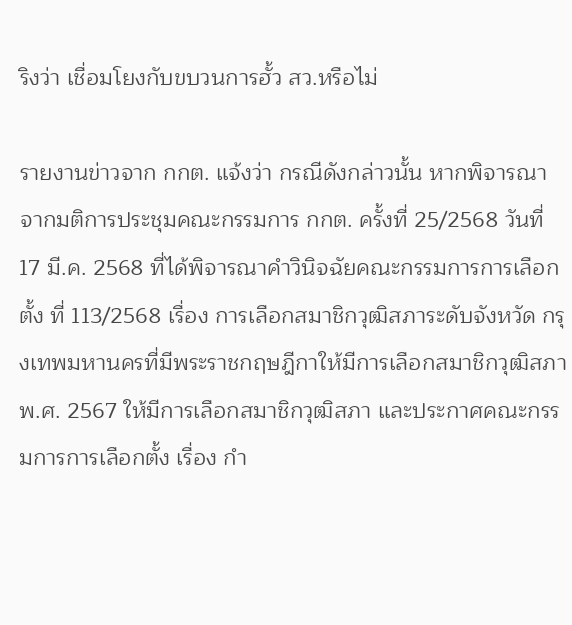ริงว่า เชื่อมโยงกับขบวนการฮั้ว สว.หรือไม่

รายงานข่าวจาก กกต. แจ้งว่า กรณีดังกล่าวนั้น หากพิจารณาจากมติการประชุมคณะกรรมการ กกต. ครั้งที่ 25/2568 วันที่ 17 มี.ค. 2568 ที่ได้พิจารณาคำวินิจฉัยคณะกรรมการการเลือกตั้ง ที่ 113/2568 เรื่อง การเลือกสมาชิกวุฒิสภาระดับจังหวัด กรุงเทพมหานครที่มีพระราชกฤษฎีกาให้มีการเลือกสมาชิกวุฒิสภา พ.ศ. 2567 ให้มีการเลือกสมาชิกวุฒิสภา และประกาศคณะกรรมการการเลือกตั้ง เรื่อง กำ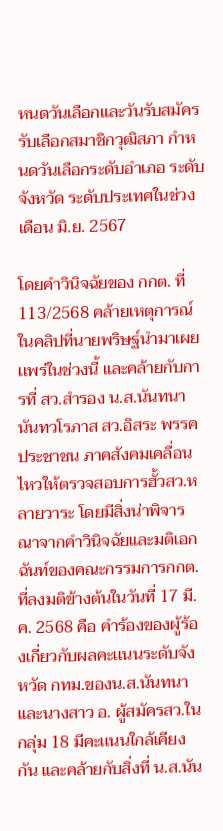หนดวันเลือกและวันรับสมัครรับเลือกสมาชิกวุฒิสภา กำหนดวันเลือกระดับอำเภอ ระดับจังหวัด ระดับประเทศในช่วงเดือน มิ.ย. 2567

โดยคำวินิจฉัยของ กกต. ที่ 113/2568 คล้ายเหตุการณ์ในคลิปที่นายพริษฐ์นำมาเผยเเพร่ในช่วงนี้ และคล้ายกับการที่ สว.สำรอง น.ส.นันทนา นันทวโรภาส สว.อิสระ พรรคประชาชน ภาคสังคมเคลื่อนไหวให้ตรวจสอบการฮั้วสว.หลายวาระ โดยมีสิ่งน่าพิจารณาจากคำวินิจฉัยและมติเอกฉันท์ของคณะกรรมการกกต.ที่ลงมติข้างต้นในวันที่ 17 มี.ค. 2568 คือ คำร้องของผู้ร้องเกี่ยวกับผลคะเเนนระดับจังหวัด กทม.ของน.ส.นันทนา และนางสาว อ. ผู้สมัครสว.ในกลุ่ม 18 มีคะเเนนใกล้เคียงกัน และคล้ายกับสิ่งที่ น.ส.นัน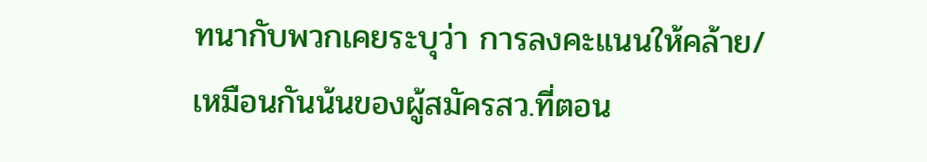ทนากับพวกเคยระบุว่า การลงคะแนนให้คล้าย/เหมือนกันน้นของผู้สมัครสว.ที่ตอน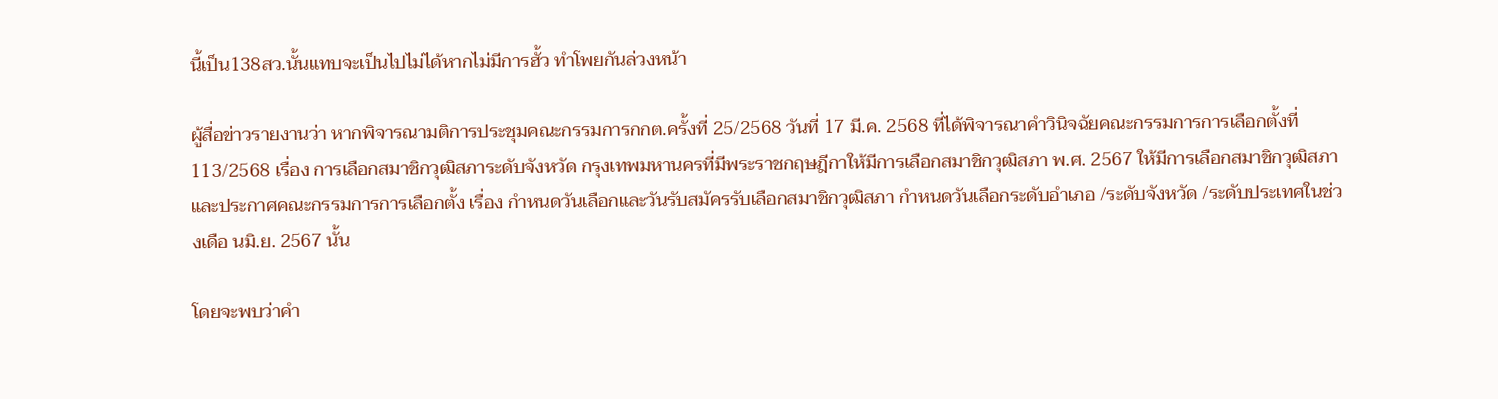นี้เป็น138สว.นั้นแทบจะเป็นไปไม่ได้หากไม่มีการฮั้ว ทำโพยกันล่วงหน้า

ผู้สื่อข่าวรายงานว่า หากพิจารณามติการประชุมคณะกรรมการกกต.ครั้งที่ 25/2568 วันที่ 17 มี.ค. 2568 ที่ได้พิจารณาคำวินิจฉัยคณะกรรมการการเลือกตั้งที่ 113/2568 เรื่อง การเลือกสมาชิกวุฒิสภาระดับจังหวัด กรุงเทพมหานครที่มีพระราชกฤษฎีกาให้มีการเลือกสมาชิกวุฒิสภา พ.ศ. 2567 ให้มีการเลือกสมาชิกวุฒิสภา และประกาศคณะกรรมการการเลือกตั้ง เรื่อง กำหนดวันเลือกและวันรับสมัครรับเลือกสมาชิกวุฒิสภา กำหนดวันเลือกระดับอำเภอ /ระดับจังหวัด /ระดับประเทศในช่วงเดือ นมิ.ย. 2567 นั้น

โดยจะพบว่าคำ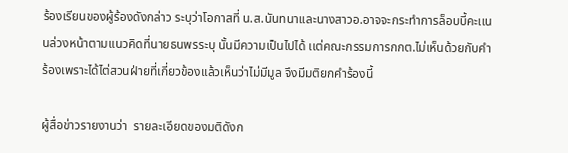ร้องเรียนของผู้ร้องดังกล่าว ระบุว่าโอกาสที่ น.ส.นันทนาเเละนางสาวอ.อาจจะกระทำการล็อบบี้คะเเนนล่วงหน้าตามเเนวคิดที่นายธนพรระบุ นั้นมีความเป็นไปได้ เเต่คณะกรรมการกกต.ไม่เห็นด้วยกับคำร้องเพราะได้ไต่สวนฝ่ายที่เกี่ยวข้องเเล้วเห็นว่าไม่มีมูล จึงมีมติยกคำร้องนี้

ผู้สื่อข่าวรายงานว่า  รายละเอียดของมติดังก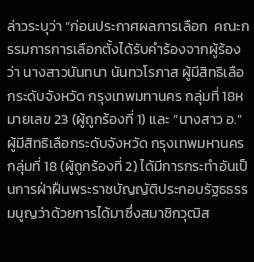ล่าวระบุว่า “ก่อนประกาศผลการเลือก  คณะกรรมการการเลือกตั้งได้รับคำร้องจากผู้ร้องว่า นางสาวนันทนา นันทวโรภาส ผู้มีสิทธิเลือกระดับจังหวัด กรุงเทพมทานคร กลุ่มที่ 18หมายเลข 23 (ผู้ถูกร้องที่ 1) และ “นางสาว อ.” ผู้มีสิทธิเลือกระดับจังหวัด กรุงเทพมหานคร กลุ่มที่ 18 (ผู้ถูกร้องที่ 2) ได้มีการกระทำอันเป็นการฝ่าฝืนพระราชบัญญัติประกอบรัฐธธรรมนูญว่าด้วยการได้มาซึ่งสมาชิกวุฒิส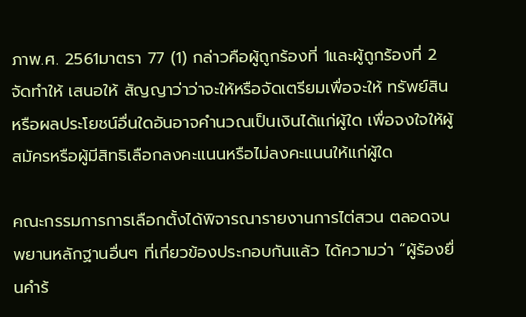ภาพ.ศ. 2561มาตรา 77 (1) กล่าวคือผู้ถูกร้องที่ 1และผู้ถูกร้องที่ 2 จัดทำให้ เสนอให้ สัญญาว่าว่าจะให้หรือจัดเตรียมเพื่อจะให้ ทรัพย์สิน หรือผลประโยชน์อื่นใดอันอาจคำนวณเป็นเงินได้แก่ผู้ใด เพื่อจงใจให้ผู้สมัครหรือผู้มีสิทธิเลือกลงคะแนนหรือไม่ลงคะแนนให้แก่ผู้ใด

คณะกรรมการการเลือกตั้งได้พิจารณารายงานการไต่สวน ตลอดจนพยานหลักฐานอื่นๆ ที่เกี่ยวข้องประกอบกันแล้ว ได้ความว่า “ผู้ร้องยื่นคำร้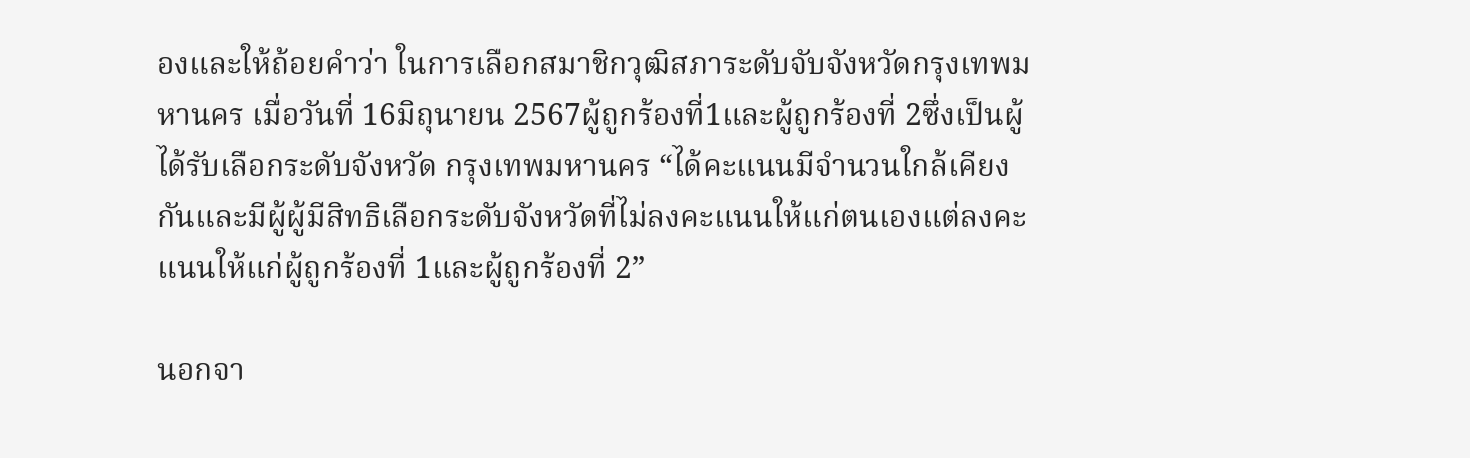องและให้ถ้อยคำว่า ในการเลือกสมาชิกวุฒิสภาระดับจับจังหวัดกรุงเทพมหานคร เมื่อวันที่ 16มิถุนายน 2567ผู้ถูกร้องที่1และผู้ถูกร้องที่ 2ซึ่งเป็นผู้ได้รับเลือกระดับจังหวัด กรุงเทพมหานคร “ได้คะแนนมีจำนวนใกล้เคียงกันและมีผู้ผู้มีสิทธิเลือกระดับจังหวัดที่ไม่ลงคะแนนให้แก่ตนเองแต่ลงคะแนนให้แก่ผู้ถูกร้องที่ 1และผู้ถูกร้องที่ 2”

นอกจา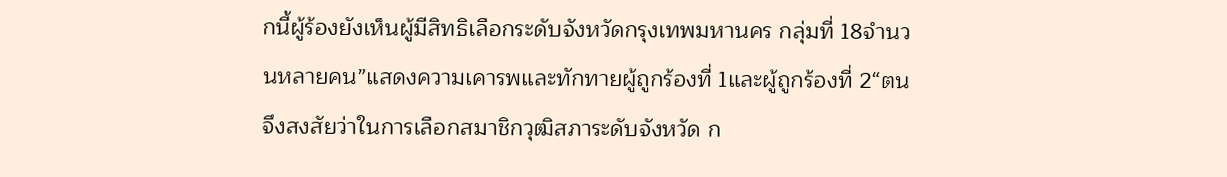กนี้ผู้ร้องยังเห็นผู้มีสิทธิเลือกระดับจังหวัดกรุงเทพมหานคร กลุ่มที่ 18จำนวนหลายคน”แสดงความเคารพและทักทายผู้ถูกร้องที่ 1และผู้ถูกร้องที่ 2“ตนจึงสงสัยว่าในการเลือกสมาชิกวุฒิสภาระดับจังหวัด ก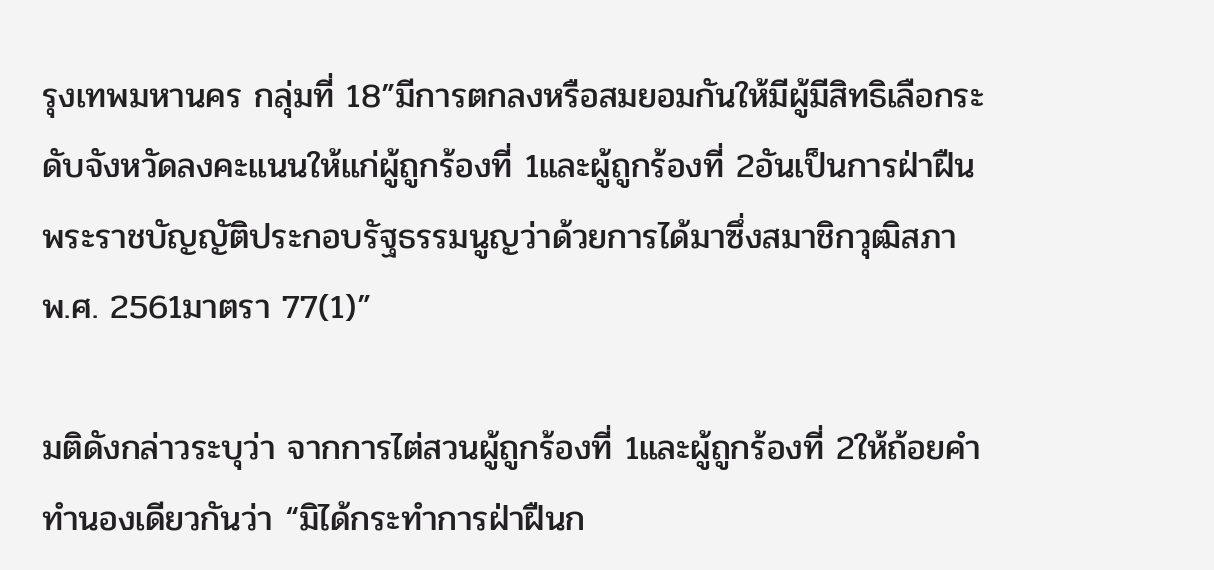รุงเทพมหานคร กลุ่มที่ 18”มีการตกลงหรือสมยอมกันให้มีผู้มีสิทธิเลือกระดับจังหวัดลงคะแนนให้แก่ผู้ถูกร้องที่ 1และผู้ถูกร้องที่ 2อันเป็นการฝ่าฝืนพระราชบัญญัติประกอบรัฐธรรมนูญว่าด้วยการได้มาซึ่งสมาชิกวุฒิสภา พ.ศ. 2561มาตรา 77(1)”

มติดังกล่าวระบุว่า จากการไต่สวนผู้ถูกร้องที่ 1และผู้ถูกร้องที่ 2ให้ถ้อยคำทำนองเดียวกันว่า “มิได้กระทำการฝ่าฝืนก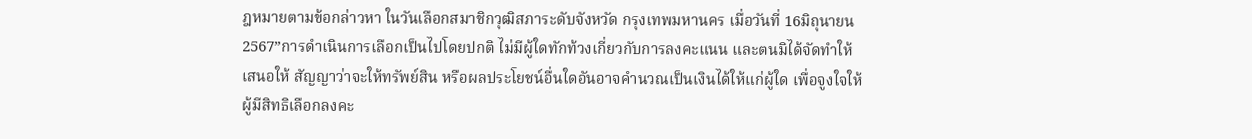ฎหมายตามข้อกล่าวหา ในวันเลือกสมาชิกวุฒิสภาระดับจังหวัด กรุงเทพมหานคร เมื่อวันที่ 16มิถุนายน2567”การดำเนินการเลือกเป็นไปโดยปกติ ไม่มีผู้ใดทักท้วงเกี่ยวกับการลงคะแนน และตนมิได้จัดทำให้ เสนอให้ สัญญาว่าจะให้ทรัพย์สิน หรือผลประโยชน์อื่นใดอันอาจคำนวณเป็นเงินได้ให้แก่ผู้ใด เพื่อจูงใจให้ผู้มีสิทธิเลือกลงคะ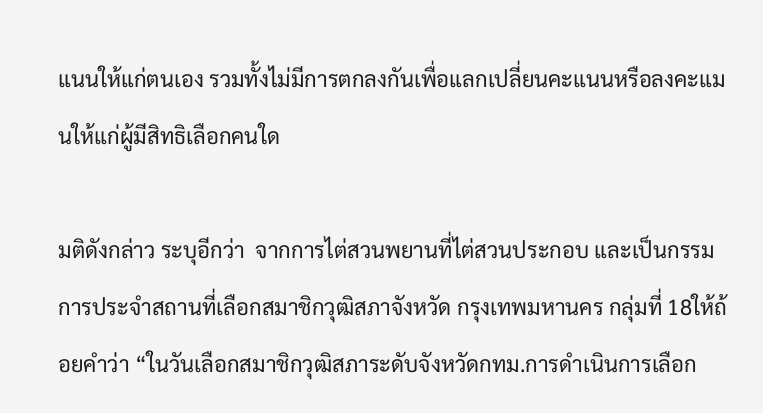แนนให้แก่ตนเอง รวมทั้งไม่มีการตกลงกันเพื่อแลกเปลี่ยนคะแนนหรือลงคะแมนให้แก่ผู้มีสิทธิเลือกคนใด

มติดังกล่าว ระบุอีกว่า  จากการไต่สวนพยานที่ไต่สวนประกอบ และเป็นกรรมการประจำสถานที่เลือกสมาชิกวุฒิสภาจังหวัด กรุงเทพมหานคร กลุ่มที่ 18ให้ถ้อยคำว่า “ในวันเลือกสมาชิกวุฒิสภาระดับจังหวัดกทม.การดำเนินการเลือก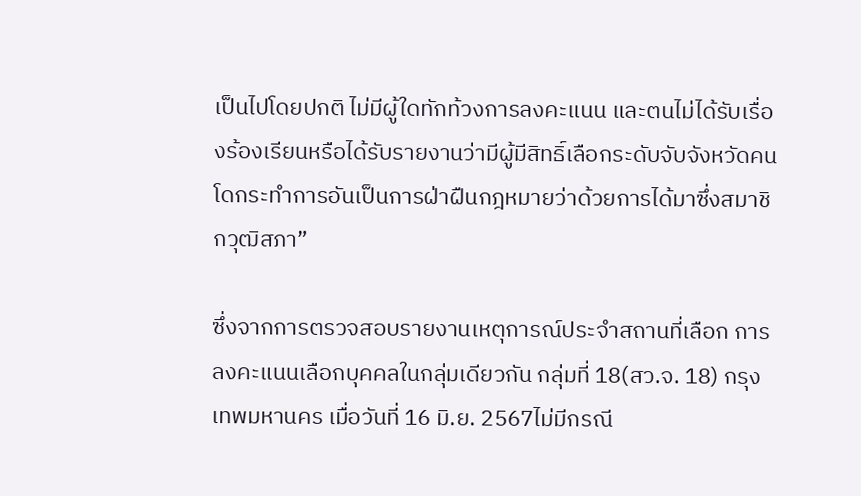เป็นไปโดยปกติ ไม่มีผู้ใดทักท้วงการลงคะแนน และตนไม่ได้รับเรื่องร้องเรียนหรือได้รับรายงานว่ามีผู้มีสิทธิ์เลือกระดับจับจังหวัดคนโดกระทำการอันเป็นการฝ่าฝืนกฎหมายว่าด้วยการได้มาซึ่งสมาชิกวุฒิสภา”

ซึ่งจากการตรวจสอบรายงานเหตุการณ์ประจำสถานที่เลือก การลงคะแนนเลือกบุคคลในกลุ่มเดียวกัน กลุ่มที่ 18(สว.จ. 18) กรุงเทพมหานคร เมื่อวันที่ 16 มิ.ย. 2567ไม่มีกรณี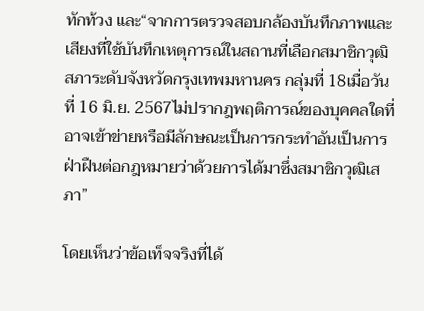ทักท้วง และ“จากการตรวจสอบกล้องบันทึกภาพและเสียงที่ใช้บันทึกเหตุการณ์ในสถานที่เลือกสมาชิกวุฒิสภาระดับจังหวัดกรุงเทพมหานคร กลุ่มที่ 18เมื่อวันที่ 16 มิ.ย. 2567ไม่ปรากฎพฤติการณ์ของบุคคลใดที่อาจเข้าข่ายหรือมีลักษณะเป็นการกระทำอันเป็นการฝ่าฝืนต่อกฎหมายว่าด้วยการได้มาซึ่งสมาชิกวุฒิเสภา”

โดยเห็นว่าข้อเท็จจริงที่ได้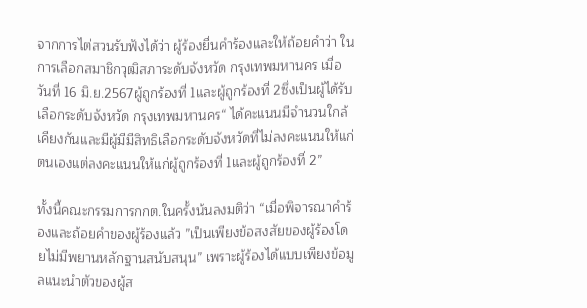จากการไต่สวนรับฟังได้ว่า ผู้ร้องยื่นคำร้องและให้ถ้อยคำว่า ในการเลือกสมาชิกวุฒิสภาระดับจังหวัด กรุงเทพมหานคร เมื่อวันที่ 16 มิ.ย.2567ผู้ถูกร้องที่ 1และผู้ถูกร้องที่ 2ซึ่งเป็นผู้ได้รับเลือกระดับจังหวัด กรุงเทพมหานคร“ ได้คะแนนมีจำนวนใกล้เคียงกันและมีผู้มีมีสิทธิเลือกระดับจังหวัดที่ไม่ลงคะแนนให้แก่ตนเองแต่ลงคะแนนให้แก่ผู้ถูกร้องที่ 1และผู้ถูกร้องที่ 2”

ทั้งนี้คณะกรรมการกกต.ในครั้งน้นลงมติว่า “เมื่อพิจารณาคำร้องและถ้อยคำของผู้ร้องแล้ว ”เป็นเพียงข้อสงสัยของผู้ร้องโดยไม่มีพยานหลักฐานสนับสนุน” เพราะผู้ร้องได้แบบเพียงข้อมูลแนะนำตัวของผู้ส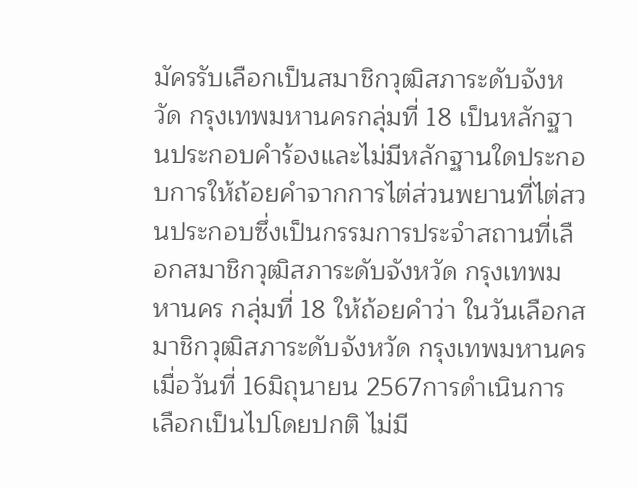มัครรับเลือกเป็นสมาชิกวุฒิสภาระดับจังหวัด กรุงเทพมหานครกลุ่มที่ 18 เป็นหลักฐานประกอบคำร้องและไม่มีหลักฐานใดประกอบการให้ถ้อยคำจากการไต่ส่วนพยานที่ไต่สวนประกอบซึ่งเป็นกรรมการประจำสถานที่เลือกสมาชิกวุฒิสภาระดับจังหวัด กรุงเทพมหานคร กลุ่มที่ 18 ให้ถ้อยคำว่า ในวันเลือกสมาชิกวุฒิสภาระดับจังหวัด กรุงเทพมหานคร เมื่อวันที่ 16มิถุนายน 2567การดำเนินการเลือกเป็นไปโดยปกติ ไม่มี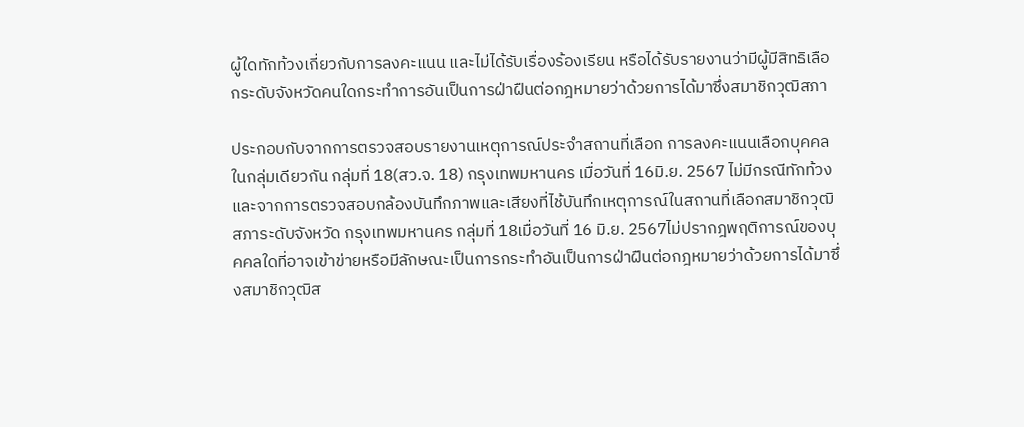ผู้ใดทักท้วงเกี่ยวกับการลงคะแนน และไม่ได้รับเรื่องร้องเรียน หรือได้รับรายงานว่ามีผู้มีสิทธิเลือกระดับจังหวัดคนใดกระทำการอันเป็นการฝ่าฝืนต่อกฎหมายว่าด้วยการได้มาซึ่งสมาชิกวุฒิสภา

ประกอบกับจากการตรวจสอบรายงานเหตุการณ์ประจำสถานที่เลือก การลงคะแนนเลือกบุคคลในกลุ่มเดียวกัน กลุ่มที่ 18(สว.จ. 18) กรุงเทพมหานคร เมื่อวันที่ 16มิ.ย. 2567 ไม่มีกรณีทักท้วง และจากการตรวจสอบกล้องบันทึกภาพและเสียงที่ไช้บันทึกเหตุการณ์ในสถานที่เลือกสมาชิกวุฒิสภาระดับจังหวัด กรุงเทพมหานคร กลุ่มที่ 18เมื่อวันที่ 16 มิ.ย. 2567ไม่ปรากฎพฤติการณ์ของบุคคลใดที่อาจเข้าข่ายหรือมีลักษณะเป็นการกระทำอันเป็นการฝ่าฝืนต่อกฎหมายว่าด้วยการได้มาซึ่งสมาชิกวุฒิส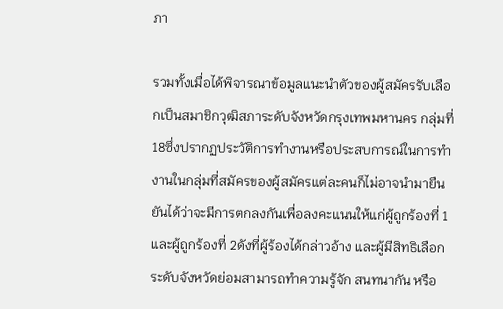ภา

รวมทั้งเมื่อได้พิจารณาข้อมูลแนะนำตัวของผู้สมัครรับเลือกเป็นสมาชิกวุฒิสภาระดับจังหวัดกรุงเทพมหานคร กลุ่มที่ 18ซึ่งปรากฏประวัติการทำงานหรือประสบการณ์ในการทำงานในกลุ่มที่สมัครของผู้สมัครแต่ละคนก็ไม่อาจนำมายืนยันได้ว่าจะมีการตกลงกันเพื่อลงคะแนนให้แก่ผู้ถูกร้องที่ 1และผู้ถูกร้องที่ 2ดังที่ผู้ร้องได้กล่าวอ้าง และผู้มีสิทธิเลือกระดับจังหวัดย่อมสามารถทำความรู้จัก สนทนากัน หรือ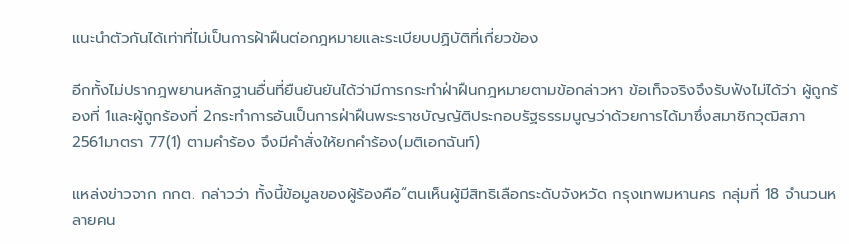แนะนำตัวกันได้เท่าที่ไม่เป็นการฝ้าฝืนต่อกฎหมายและระเบียบปฏิบัติที่เกี่ยวข้อง

อีกทั้งไม่ปรากฎพยานหลักฐานอื่นที่ยืนยันยันได้ว่ามีการกระทำฝ่าฝืนกฎหมายตามข้อกล่าวหา ข้อเท็จจริงจึงรับฟังไม่ได้ว่า ผู้ถูกร้องที่ 1และผู้ถูกร้องที่ 2กระทำการอันเป็นการฝ่าฝืนพระราชบัญญัติประกอบรัฐธรรมนูญว่าด้วยการได้มาซึ่งสมาชิกวุฒิสภา 2561มาตรา 77(1) ตามคำร้อง จึงมีคำสั่งให้ยกคำร้อง(มติเอกฉันท์)

แหล่งข่าวจาก กกต. กล่าวว่า ทั้งนี้ข้อมูลของผู้ร้องคือ“ตนเห็นผู้มีสิทธิเลือกระดับจังหวัด กรุงเทพมหานคร กลุ่มที่ 18 จำนวนหลายคน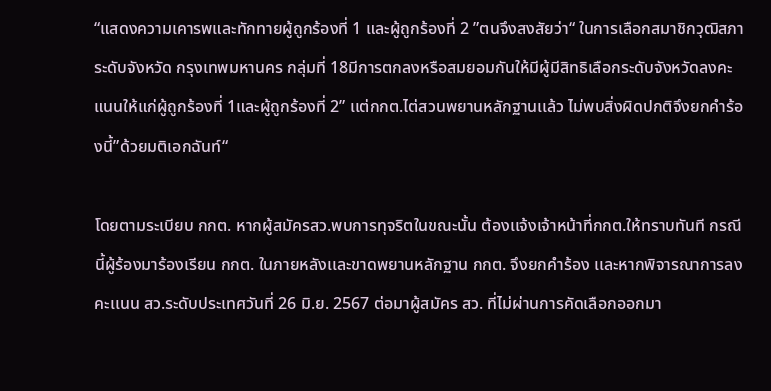“แสดงความเคารพและทักทายผู้ถูกร้องที่ 1 และผู้ถูกร้องที่ 2 ”ตนจึงสงสัยว่า“ ในการเลือกสมาชิกวุฒิสภาระดับจังหวัด กรุงเทพมหานคร กลุ่มที่ 18มีการตกลงหรือสมยอมกันให้มีผู้มีสิทธิเลือกระดับจังหวัดลงคะแนนให้แก่ผู้ถูกร้องที่ 1และผู้ถูกร้องที่ 2” เเต่กกต.ไต่สวนพยานหลักฐานเเล้ว ไม่พบสิ่งผิดปกติจึงยกคำร้องนี้”ด้วยมติเอกฉันท์“

โดยตามระเบียบ กกต. หากผู้สมัครสว.พบการทุจริตในขณะนั้น ต้องเเจ้งเจ้าหน้าที่กกต.ให้ทราบทันที กรณีนี้ผู้ร้องมาร้องเรียน กกต. ในภายหลังเเละขาดพยานหลักฐาน กกต. จึงยกคำร้อง เเละหากพิจารณาการลงคะเเนน สว.ระดับประเทศวันที่ 26 มิ.ย. 2567 ต่อมาผู้สมัคร สว. ที่ไม่ผ่านการคัดเลือกออกมา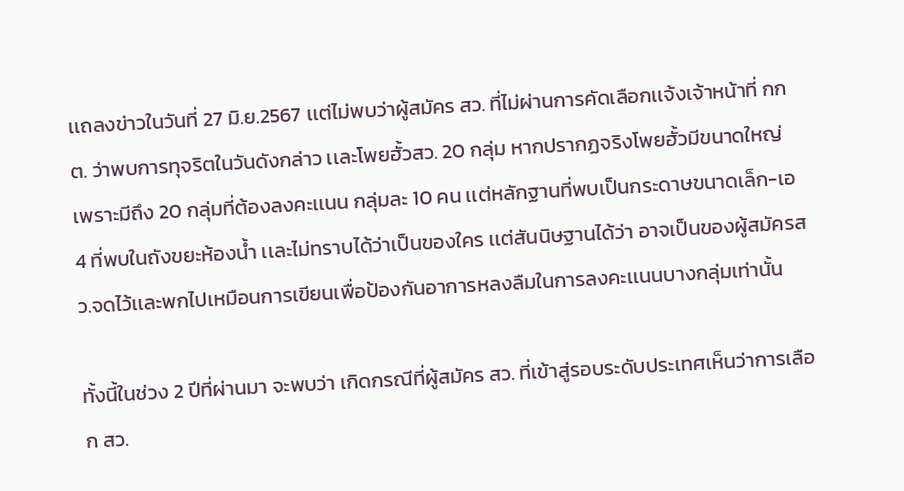เเถลงข่าวในวันที่ 27 มิ.ย.2567 เเต่ไม่พบว่าผู้สมัคร สว. ที่ไม่ผ่านการคัดเลือกเเจ้งเจ้าหน้าที่ กกต. ว่าพบการทุจริตในวันดังกล่าว เเละโพยฮั้วสว. 20 กลุ่ม หากปรากฏจริงโพยฮั้วมีขนาดใหญ่ เพราะมีถึง 20 กลุ่มที่ต้องลงคะเเนน กลุ่มละ 10 คน เเต่หลักฐานที่พบเป็นกระดาษขนาดเล็ก-เอ4 ที่พบในถังขยะห้องน้ำ เเละไม่ทราบได้ว่าเป็นของใคร เเต่สันนิษฐานได้ว่า อาจเป็นของผู้สมัครสว.จดไว้เเละพกไปเหมือนการเขียนเพื่อป้องกันอาการหลงลืมในการลงคะเเนนบางกลุ่มเท่านั้น

ทั้งนี้ในช่วง 2 ปีที่ผ่านมา จะพบว่า เกิดกรณีที่ผู้สมัคร สว. ที่เข้าสู่รอบระดับประเทศเห็นว่าการเลือก สว.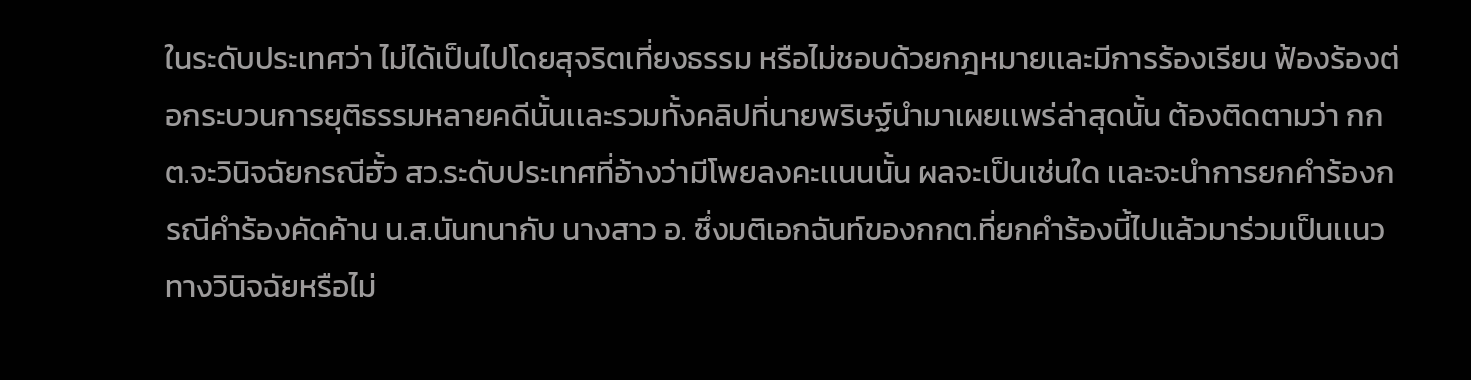ในระดับประเทศว่า ไม่ได้เป็นไปโดยสุจริตเที่ยงธรรม หรือไม่ชอบด้วยกฎหมายเเละมีการร้องเรียน ฟ้องร้องต่อกระบวนการยุติธรรมหลายคดีนั้นเเละรวมทั้งคลิปที่นายพริษฐ์นำมาเผยเเพร่ล่าสุดนั้น ต้องติดตามว่า กกต.จะวินิจฉัยกรณีฮั้ว สว.ระดับประเทศที่อ้างว่ามีโพยลงคะเเนนนั้น ผลจะเป็นเช่นใด เเละจะนำการยกคำร้องกรณีคำร้องคัดค้าน น.ส.นันทนากับ นางสาว อ. ซึ่งมติเอกฉันท์ของกกต.ที่ยกคำร้องนี้ไปแล้วมาร่วมเป็นเเนวทางวินิจฉัยหรือไม่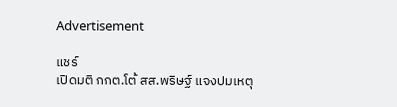Advertisement

แชร์
เปิดมติ กกต.โต้ สส.พริษฐ์ แจงปมเหตุ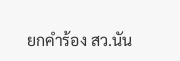ยกคำร้อง สว.นัน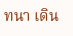ทนา เดิน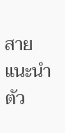สายแนะนำตัว